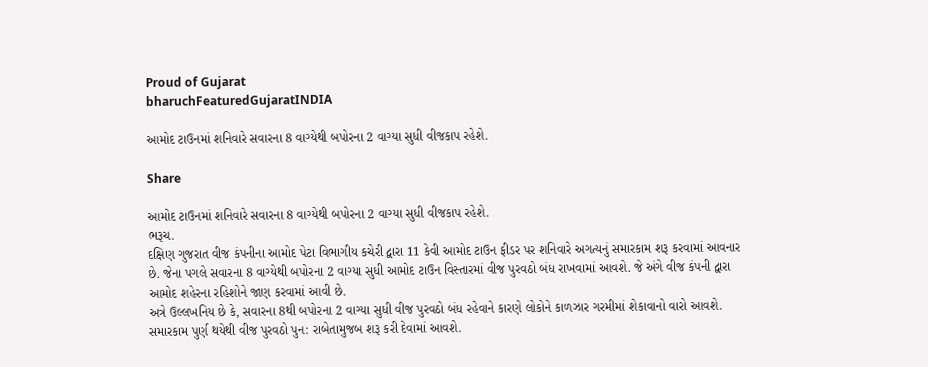Proud of Gujarat
bharuchFeaturedGujaratINDIA

આમોદ ટાઉનમાં શનિવારે સવારના 8 વાગ્યેથી બપોરના 2 વાગ્યા સુધી વીજકાપ રહેશે.

Share

આમોદ ટાઉનમાં શનિવારે સવારના 8 વાગ્યેથી બપોરના 2 વાગ્યા સુધી વીજકાપ રહેશે.
ભરૂચ.
દક્ષિણ ગુજરાત વીજ કંપનીના આમોદ પેટા વિભાગીય કચેરી દ્વારા 11 કેવી આમોદ ટાઉન ફીડર પર શનિવારે અગત્યનું સમારકામ શરૂ કરવામાં આવનાર છે. જેના પગલે સવારના 8 વાગ્યેથી બપોરના 2 વાગ્યા સુધી આમોદ ટાઉન વિસ્તારમાં વીજ પુરવઠો બંધ રાખવામાં આવશે. જે અંગે વીજ કંપની દ્વારા આમોદ શહેરના રહિશોને જાણ કરવામાં આવી છે.
અત્રે ઉલ્લખનિય છે કે, સવારના 8થી બપોરના 2 વાગ્યા સુધી વીજ પુરવઠો બંધ રહેવાને કારણે લોકોને કાળઝાર ગરમીમાં શેકાવાનો વારો આવશે. સમારકામ પુર્ણ થયેથી વીજ પુરવઠો પુન: રાબેતામુજબ શરૂ કરી દેવામાં આવશે.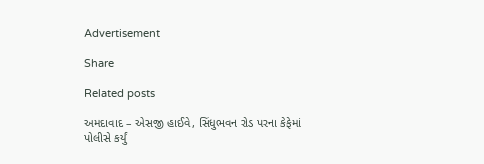Advertisement

Share

Related posts

અમદાવાદ – એસજી હાઈવે, સિંધુભવન રોડ પરના કેફેમાં પોલીસે કર્યું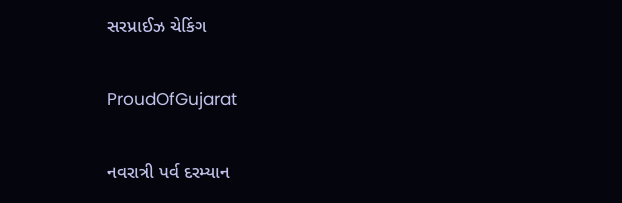સરપ્રાઈઝ ચેકિંગ

ProudOfGujarat

નવરાત્રી પર્વ દરમ્યાન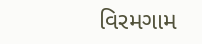વિરમગામ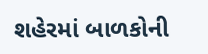શહેરમાં બાળકોની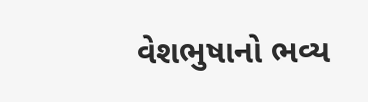વેશભુષાનો ભવ્ય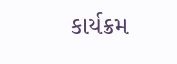કાર્યક્રમ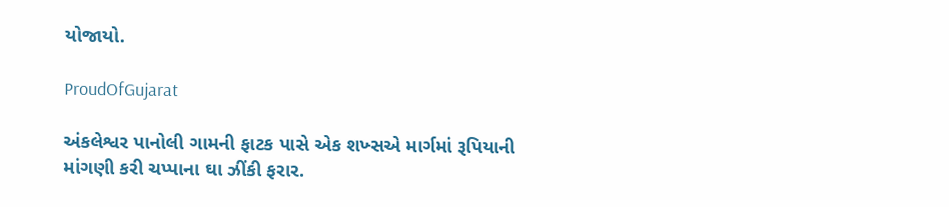યોજાયો.

ProudOfGujarat

અંકલેશ્વર પાનોલી ગામની ફાટક પાસે એક શખ્સએ માર્ગમાં રૂપિયાની માંગણી કરી ચપ્પાના ઘા ઝીંકી ફરાર.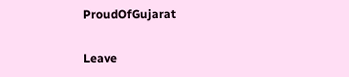ProudOfGujarat

Leave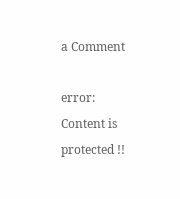a Comment

error: Content is protected !!